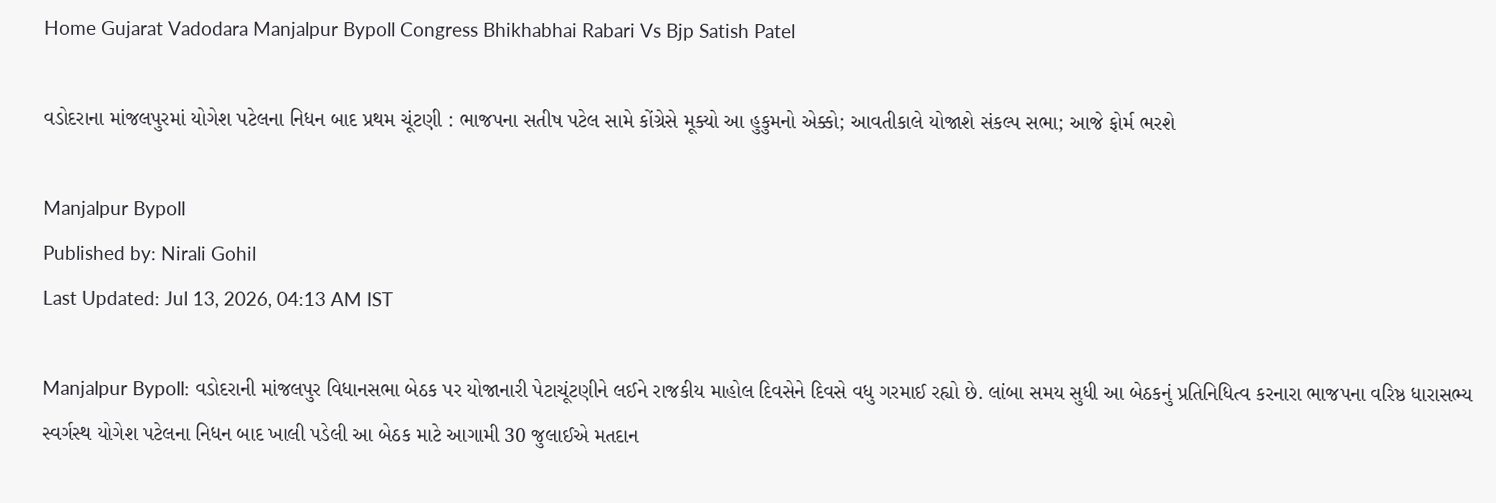Home Gujarat Vadodara Manjalpur Bypoll Congress Bhikhabhai Rabari Vs Bjp Satish Patel

વડોદરાના માંજલપુરમાં યોગેશ પટેલના નિધન બાદ પ્રથમ ચૂંટણી : ભાજપના સતીષ પટેલ સામે કોંગ્રેસે મૂક્યો આ હુકુમનો એક્કો; આવતીકાલે યોજાશે સંકલ્પ સભા; આજે ફોર્મ ભરશે

Manjalpur Bypoll
Published by: Nirali Gohil
Last Updated: Jul 13, 2026, 04:13 AM IST

Manjalpur Bypoll: વડોદરાની માંજલપુર વિધાનસભા બેઠક પર યોજાનારી પેટાચૂંટણીને લઈને રાજકીય માહોલ દિવસેને દિવસે વધુ ગરમાઈ રહ્યો છે. લાંબા સમય સુધી આ બેઠકનું પ્રતિનિધિત્વ કરનારા ભાજપના વરિષ્ઠ ધારાસભ્ય સ્વર્ગસ્થ યોગેશ પટેલના નિધન બાદ ખાલી પડેલી આ બેઠક માટે આગામી 30 જુલાઈએ મતદાન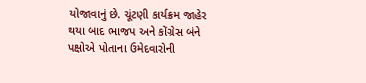યોજાવાનું છે. ચૂંટણી કાર્યક્રમ જાહેર થયા બાદ ભાજપ અને કોંગ્રેસ બંને પક્ષોએ પોતાના ઉમેદવારોની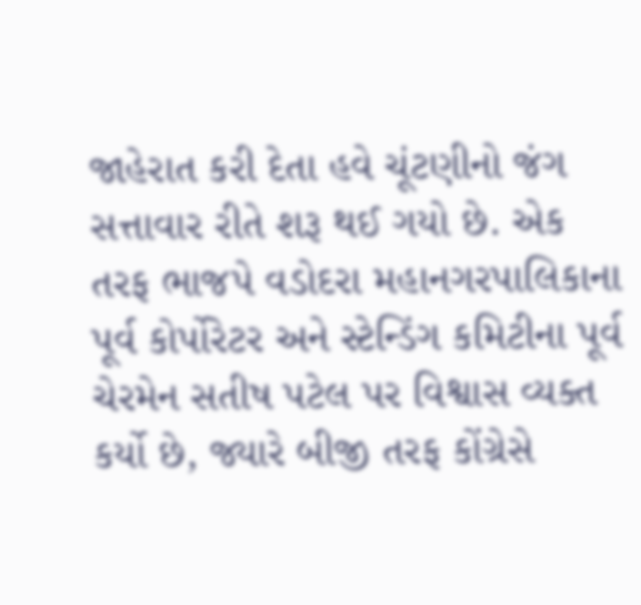જાહેરાત કરી દેતા હવે ચૂંટણીનો જંગ સત્તાવાર રીતે શરૂ થઈ ગયો છે. એક તરફ ભાજપે વડોદરા મહાનગરપાલિકાના પૂર્વ કોર્પોરેટર અને સ્ટેન્ડિંગ કમિટીના પૂર્વ ચેરમેન સતીષ પટેલ પર વિશ્વાસ વ્યક્ત કર્યો છે, જ્યારે બીજી તરફ કોંગ્રેસે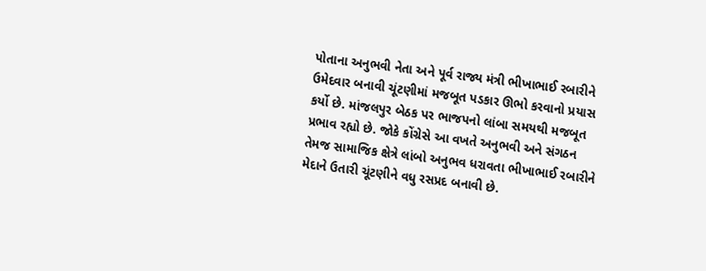પોતાના અનુભવી નેતા અને પૂર્વ રાજ્ય મંત્રી ભીખાભાઈ રબારીને ઉમેદવાર બનાવી ચૂંટણીમાં મજબૂત પડકાર ઊભો કરવાનો પ્રયાસ કર્યો છે. માંજલપુર બેઠક પર ભાજપનો લાંબા સમયથી મજબૂત પ્રભાવ રહ્યો છે. જોકે કોંગ્રેસે આ વખતે અનુભવી અને સંગઠન તેમજ સામાજિક ક્ષેત્રે લાંબો અનુભવ ધરાવતા ભીખાભાઈ રબારીને મેદાને ઉતારી ચૂંટણીને વધુ રસપ્રદ બનાવી છે.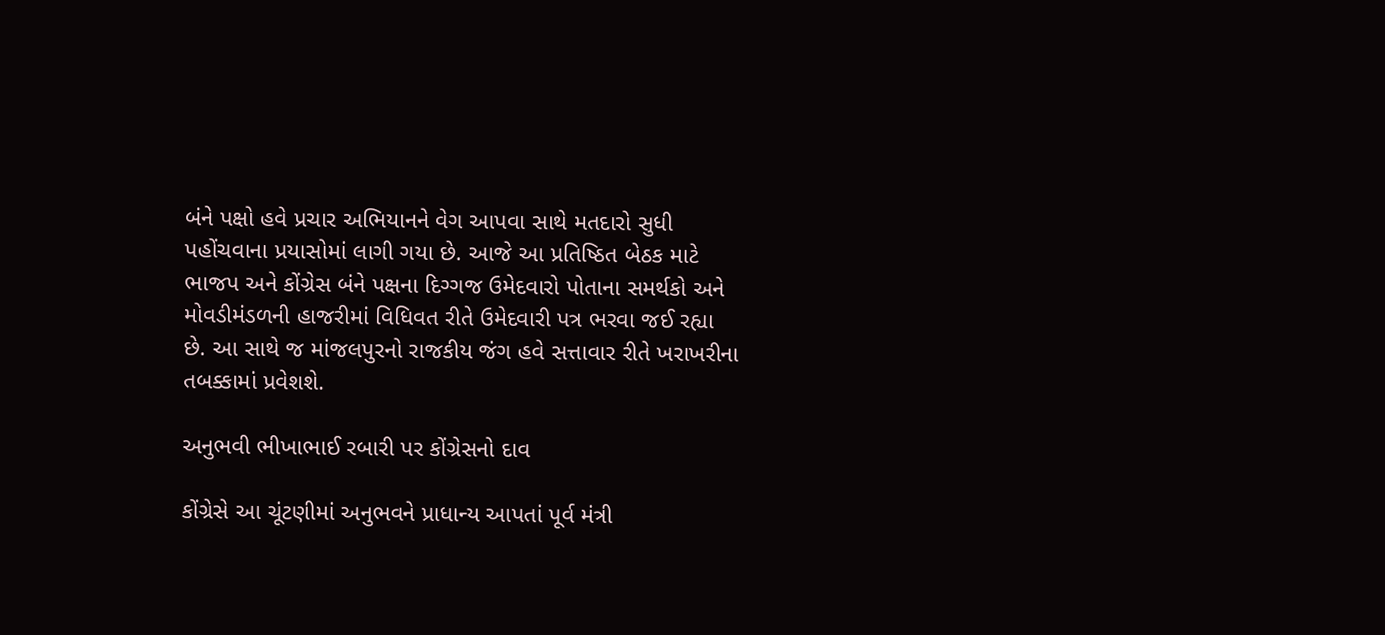બંને પક્ષો હવે પ્રચાર અભિયાનને વેગ આપવા સાથે મતદારો સુધી પહોંચવાના પ્રયાસોમાં લાગી ગયા છે. આજે આ પ્રતિષ્ઠિત બેઠક માટે ભાજપ અને કોંગ્રેસ બંને પક્ષના દિગ્ગજ ઉમેદવારો પોતાના સમર્થકો અને મોવડીમંડળની હાજરીમાં વિધિવત રીતે ઉમેદવારી પત્ર ભરવા જઈ રહ્યા છે. આ સાથે જ માંજલપુરનો રાજકીય જંગ હવે સત્તાવાર રીતે ખરાખરીના તબક્કામાં પ્રવેશશે.

અનુભવી ભીખાભાઈ રબારી પર કોંગ્રેસનો દાવ

કોંગ્રેસે આ ચૂંટણીમાં અનુભવને પ્રાધાન્ય આપતાં પૂર્વ મંત્રી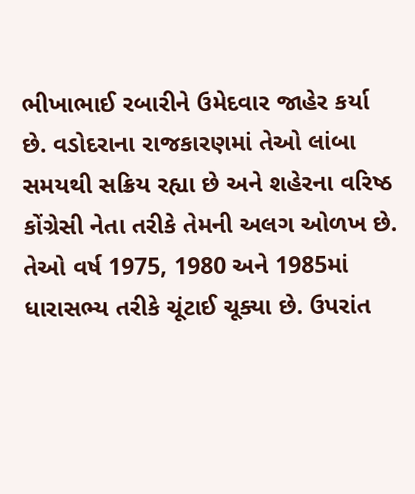ભીખાભાઈ રબારીને ઉમેદવાર જાહેર કર્યા છે. વડોદરાના રાજકારણમાં તેઓ લાંબા સમયથી સક્રિય રહ્યા છે અને શહેરના વરિષ્ઠ કોંગ્રેસી નેતા તરીકે તેમની અલગ ઓળખ છે. તેઓ વર્ષ 1975, 1980 અને 1985માં ધારાસભ્ય તરીકે ચૂંટાઈ ચૂક્યા છે. ઉપરાંત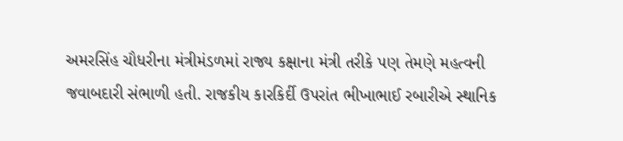અમરસિંહ ચૌધરીના મંત્રીમંડળમાં રાજ્ય કક્ષાના મંત્રી તરીકે પણ તેમણે મહત્વની જવાબદારી સંભાળી હતી. રાજકીય કારકિર્દી ઉપરાંત ભીખાભાઈ રબારીએ સ્થાનિક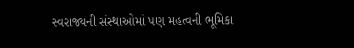સ્વરાજ્યની સંસ્થાઓમાં પણ મહત્વની ભૂમિકા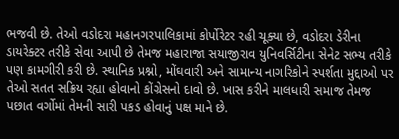ભજવી છે. તેઓ વડોદરા મહાનગરપાલિકામાં કોર્પોરેટર રહી ચૂક્યા છે, વડોદરા ડેરીના ડાયરેક્ટર તરીકે સેવા આપી છે તેમજ મહારાજા સયાજીરાવ યુનિવર્સિટીના સેનેટ સભ્ય તરીકે પણ કામગીરી કરી છે. સ્થાનિક પ્રશ્નો, મોંઘવારી અને સામાન્ય નાગરિકોને સ્પર્શતા મુદ્દાઓ પર તેઓ સતત સક્રિય રહ્યા હોવાનો કોંગ્રેસનો દાવો છે. ખાસ કરીને માલધારી સમાજ તેમજ પછાત વર્ગોમાં તેમની સારી પકડ હોવાનું પક્ષ માને છે.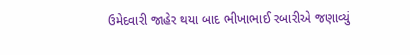ઉમેદવારી જાહેર થયા બાદ ભીખાભાઈ રબારીએ જણાવ્યું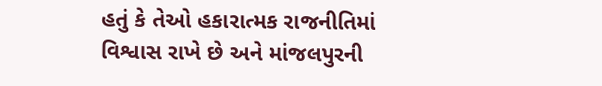હતું કે તેઓ હકારાત્મક રાજનીતિમાં વિશ્વાસ રાખે છે અને માંજલપુરની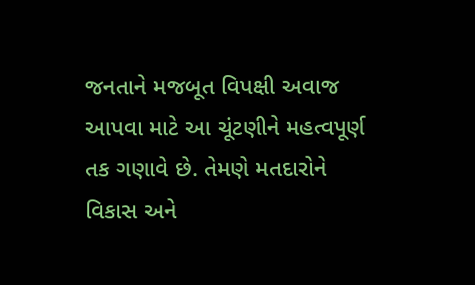જનતાને મજબૂત વિપક્ષી અવાજ આપવા માટે આ ચૂંટણીને મહત્વપૂર્ણ તક ગણાવે છે. તેમણે મતદારોને વિકાસ અને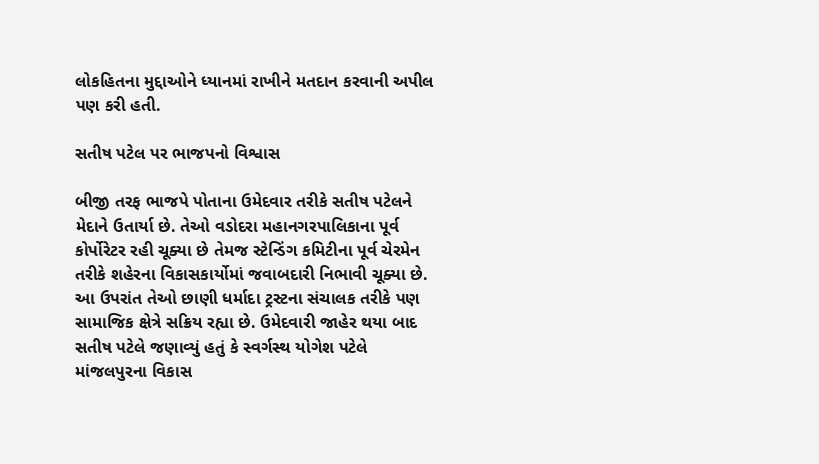લોકહિતના મુદ્દાઓને ધ્યાનમાં રાખીને મતદાન કરવાની અપીલ પણ કરી હતી.

સતીષ પટેલ પર ભાજપનો વિશ્વાસ

બીજી તરફ ભાજપે પોતાના ઉમેદવાર તરીકે સતીષ પટેલને મેદાને ઉતાર્યા છે. તેઓ વડોદરા મહાનગરપાલિકાના પૂર્વ કોર્પોરેટર રહી ચૂક્યા છે તેમજ સ્ટેન્ડિંગ કમિટીના પૂર્વ ચેરમેન તરીકે શહેરના વિકાસકાર્યોમાં જવાબદારી નિભાવી ચૂક્યા છે. આ ઉપરાંત તેઓ છાણી ધર્માદા ટ્રસ્ટના સંચાલક તરીકે પણ સામાજિક ક્ષેત્રે સક્રિય રહ્યા છે. ઉમેદવારી જાહેર થયા બાદ સતીષ પટેલે જણાવ્યું હતું કે સ્વર્ગસ્થ યોગેશ પટેલે માંજલપુરના વિકાસ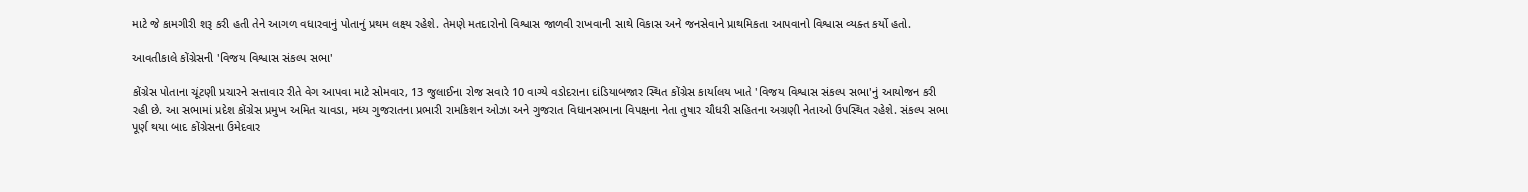માટે જે કામગીરી શરૂ કરી હતી તેને આગળ વધારવાનું પોતાનું પ્રથમ લક્ષ્ય રહેશે. તેમણે મતદારોનો વિશ્વાસ જાળવી રાખવાની સાથે વિકાસ અને જનસેવાને પ્રાથમિકતા આપવાનો વિશ્વાસ વ્યક્ત કર્યો હતો.

આવતીકાલે કોંગ્રેસની 'વિજય વિશ્વાસ સંકલ્પ સભા'

કોંગ્રેસ પોતાના ચૂંટણી પ્રચારને સત્તાવાર રીતે વેગ આપવા માટે સોમવાર, 13 જુલાઈના રોજ સવારે 10 વાગ્યે વડોદરાના દાંડિયાબજાર સ્થિત કોંગ્રેસ કાર્યાલય ખાતે 'વિજય વિશ્વાસ સંકલ્પ સભા'નું આયોજન કરી રહી છે. આ સભામાં પ્રદેશ કોંગ્રેસ પ્રમુખ અમિત ચાવડા, મધ્ય ગુજરાતના પ્રભારી રામકિશન ઓઝા અને ગુજરાત વિધાનસભાના વિપક્ષના નેતા તુષાર ચૌધરી સહિતના અગ્રણી નેતાઓ ઉપસ્થિત રહેશે. સંકલ્પ સભા પૂર્ણ થયા બાદ કોંગ્રેસના ઉમેદવાર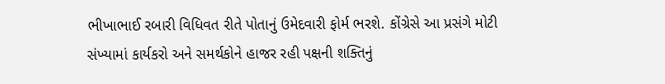ભીખાભાઈ રબારી વિધિવત રીતે પોતાનું ઉમેદવારી ફોર્મ ભરશે. કોંગ્રેસે આ પ્રસંગે મોટી સંખ્યામાં કાર્યકરો અને સમર્થકોને હાજર રહી પક્ષની શક્તિનું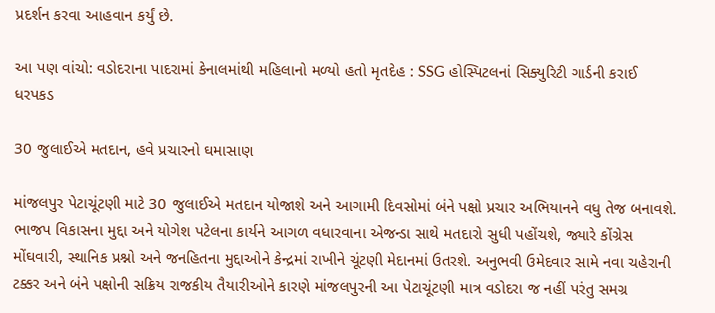પ્રદર્શન કરવા આહવાન કર્યું છે.

આ પણ વાંચો: વડોદરાના પાદરામાં કેનાલમાંથી મહિલાનો મળ્યો હતો મૃતદેહ : SSG હોસ્પિટલનાં સિક્યુરિટી ગાર્ડની કરાઈ ધરપકડ

30 જુલાઈએ મતદાન, હવે પ્રચારનો ઘમાસાણ

માંજલપુર પેટાચૂંટણી માટે 30 જુલાઈએ મતદાન યોજાશે અને આગામી દિવસોમાં બંને પક્ષો પ્રચાર અભિયાનને વધુ તેજ બનાવશે. ભાજપ વિકાસના મુદ્દા અને યોગેશ પટેલના કાર્યને આગળ વધારવાના એજન્ડા સાથે મતદારો સુધી પહોંચશે, જ્યારે કોંગ્રેસ મોંઘવારી, સ્થાનિક પ્રશ્નો અને જનહિતના મુદ્દાઓને કેન્દ્રમાં રાખીને ચૂંટણી મેદાનમાં ઉતરશે. અનુભવી ઉમેદવાર સામે નવા ચહેરાની ટક્કર અને બંને પક્ષોની સક્રિય રાજકીય તૈયારીઓને કારણે માંજલપુરની આ પેટાચૂંટણી માત્ર વડોદરા જ નહીં પરંતુ સમગ્ર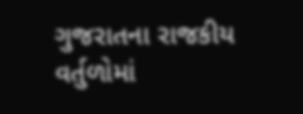ગુજરાતના રાજકીય વર્તુળોમાં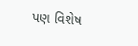પણ વિશેષ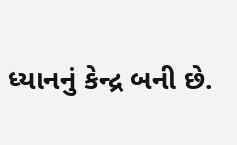ધ્યાનનું કેન્દ્ર બની છે.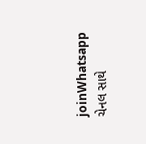joinWhatsapp ચેનલ સાથે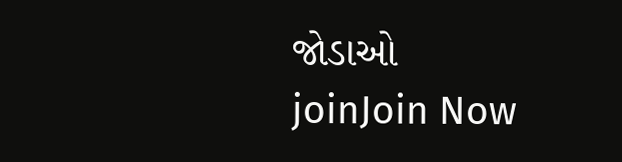જોડાઓ
joinJoin Now